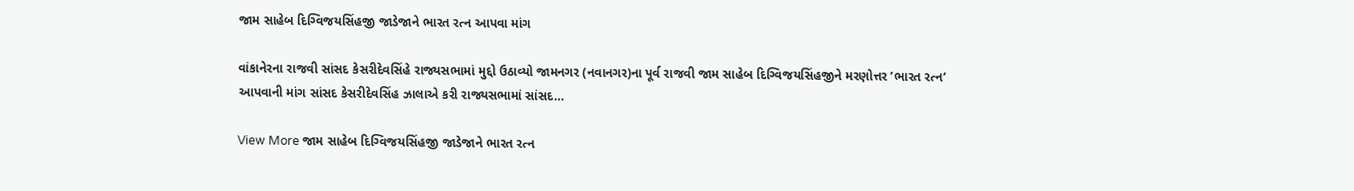જામ સાહેબ દિગ્વિજયસિંહજી જાડેજાને ભારત રત્ન આપવા માંગ

વાંકાનેરના રાજવી સાંસદ કેસરીદેવસિંહે રાજ્યસભામાં મુદ્દો ઉઠાવ્યો જામનગર (નવાનગર)ના પૂર્વ રાજવી જામ સાહેબ દિગ્વિજયસિંહજીને મરણોત્તર ’ભારત રત્ન’ આપવાની માંગ સાંસદ કેસરીદેવસિંહ ઝાલાએ કરી રાજ્યસભામાં સાંસદ…

View More જામ સાહેબ દિગ્વિજયસિંહજી જાડેજાને ભારત રત્ન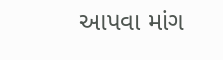આપવા માંગ